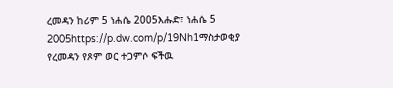ረመዳን ከሪም 5 ነሐሴ 2005እሑድ፣ ነሐሴ 5 2005https://p.dw.com/p/19Nh1ማስታወቂያ የረመዳን የጾም ወር ተጋምሶ ፍችዉ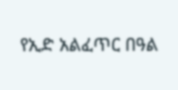የኢድ አልፈጥር በዓል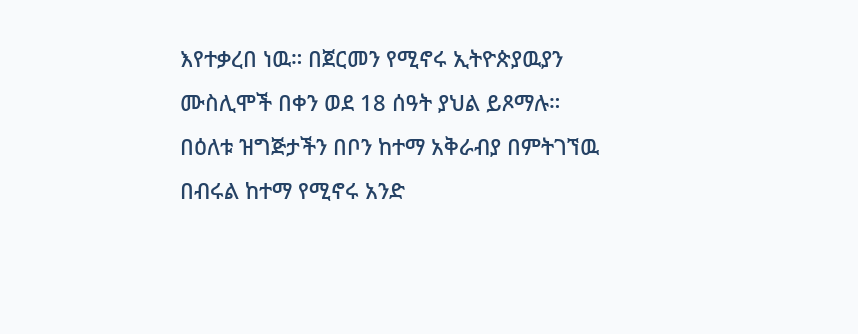እየተቃረበ ነዉ። በጀርመን የሚኖሩ ኢትዮጵያዉያን ሙስሊሞች በቀን ወደ 18 ሰዓት ያህል ይጾማሉ። በዕለቱ ዝግጅታችን በቦን ከተማ አቅራብያ በምትገኘዉ በብሩል ከተማ የሚኖሩ አንድ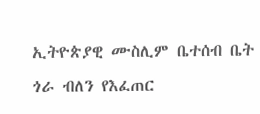ኢትዮጵያዊ ሙስሊም ቤተሰብ ቤት ጎራ ብለን የእፈጠር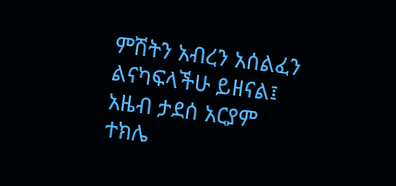ምሽትን አብረን አሰልፈን ልናካፍላችሁ ይዘናል፤ አዜብ ታደሰ አርያም ተክሌ